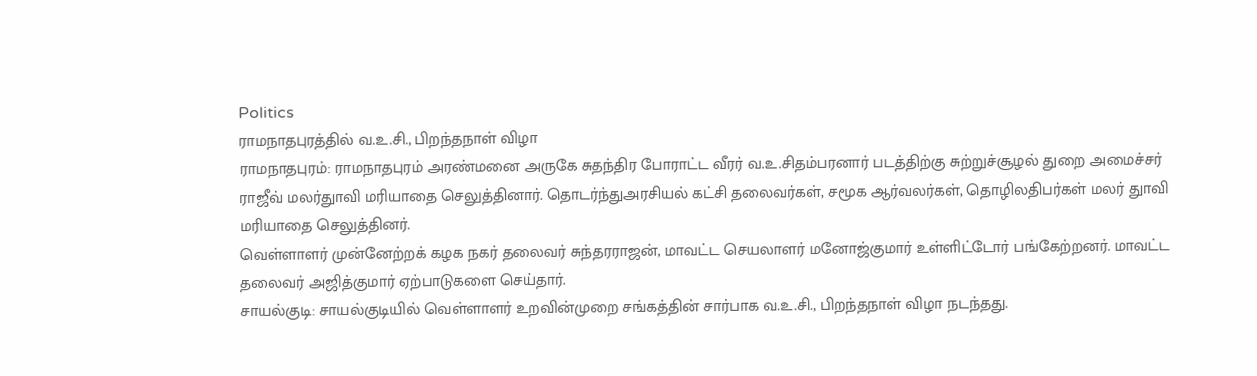Politics
ராமநாதபுரத்தில் வ.உ.சி., பிறந்தநாள் விழா
ராமநாதபுரம்: ராமநாதபுரம் அரண்மனை அருகே சுதந்திர போராட்ட வீரர் வ.உ.சிதம்பரனார் படத்திற்கு சுற்றுச்சூழல் துறை அமைச்சர் ராஜீவ் மலர்துாவி மரியாதை செலுத்தினார். தொடர்ந்துஅரசியல் கட்சி தலைவர்கள், சமூக ஆர்வலர்கள், தொழிலதிபர்கள் மலர் துாவி மரியாதை செலுத்தினர்.
வெள்ளாளர் முன்னேற்றக் கழக நகர் தலைவர் சுந்தரராஜன், மாவட்ட செயலாளர் மனோஜ்குமார் உள்ளிட்டோர் பங்கேற்றனர். மாவட்ட தலைவர் அஜித்குமார் ஏற்பாடுகளை செய்தார்.
சாயல்குடி: சாயல்குடியில் வெள்ளாளர் உறவின்முறை சங்கத்தின் சார்பாக வ.உ.சி., பிறந்தநாள் விழா நடந்தது.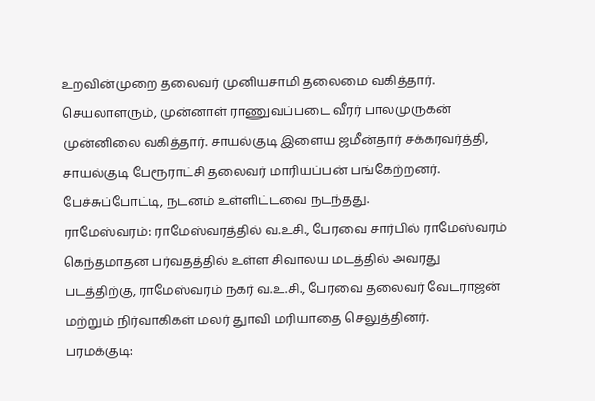உறவின்முறை தலைவர் முனியசாமி தலைமை வகித்தார். செயலாளரும், முன்னாள் ராணுவப்படை வீரர் பாலமுருகன் முன்னிலை வகித்தார். சாயல்குடி இளைய ஜமீன்தார் சக்கரவர்த்தி, சாயல்குடி பேரூராட்சி தலைவர் மாரியப்பன் பங்கேற்றனர். பேச்சுப்போட்டி, நடனம் உள்ளிட்டவை நடந்தது.
ராமேஸ்வரம்: ராமேஸ்வரத்தில் வ.உசி., பேரவை சார்பில் ராமேஸ்வரம் கெந்தமாதன பர்வதத்தில் உள்ள சிவாலய மடத்தில் அவரது படத்திற்கு, ராமேஸ்வரம் நகர் வ.உ.சி., பேரவை தலைவர் வேடராஜன் மற்றும் நிர்வாகிகள் மலர் துாவி மரியாதை செலுத்தினர்.
பரமக்குடி: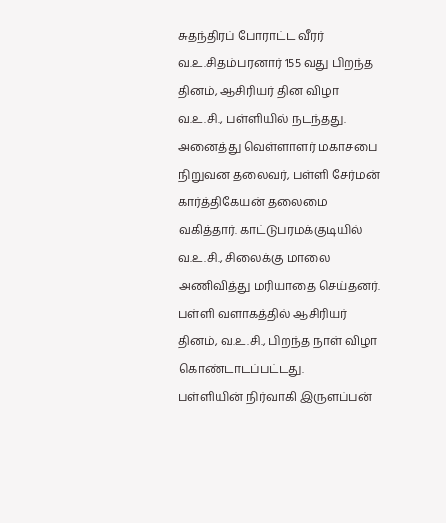சுதந்திரப் போராட்ட வீரர் வ.உ.சிதம்பரனார் 155 வது பிறந்த தினம், ஆசிரியர் தின விழா வ.உ.சி., பள்ளியில் நடந்தது. அனைத்து வெள்ளாளர் மகாசபை நிறுவன தலைவர், பள்ளி சேர்மன் கார்த்திகேயன் தலைமை வகித்தார். காட்டுபரமக்குடியில் வ.உ.சி., சிலைக்கு மாலை அணிவித்து மரியாதை செய்தனர். பள்ளி வளாகத்தில் ஆசிரியர் தினம், வ.உ.சி., பிறந்த நாள் விழா கொண்டாடப்பட்டது.
பள்ளியின் நிர்வாகி இருளப்பன்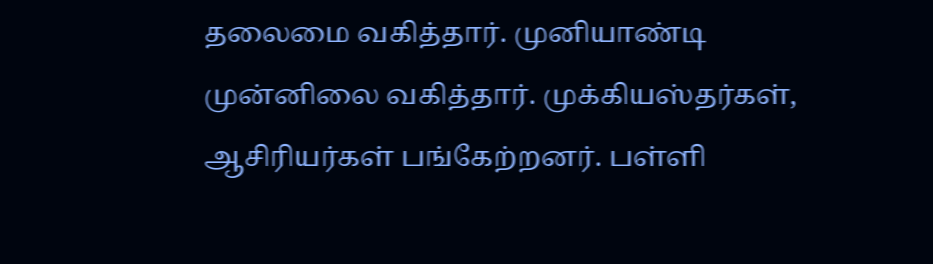தலைமை வகித்தார். முனியாண்டி முன்னிலை வகித்தார். முக்கியஸ்தர்கள், ஆசிரியர்கள் பங்கேற்றனர். பள்ளி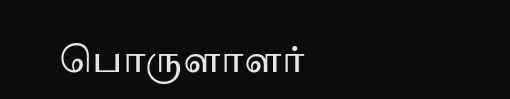பொருளாளர்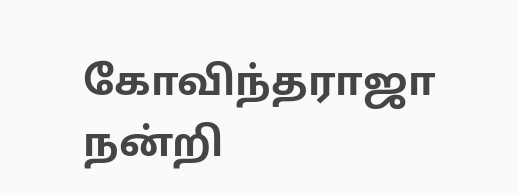கோவிந்தராஜா நன்றி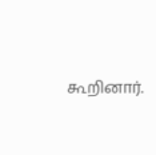கூறினார்.